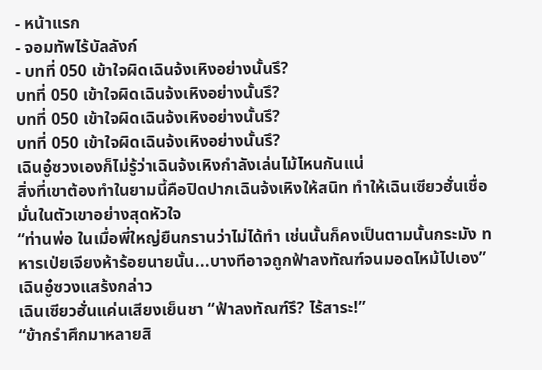- หน้าแรก
- จอมทัพไร้บัลลังก์
- บทที่ 050 เข้าใจผิดเฉินจ้งเหิงอย่างนั้นรึ?
บทที่ 050 เข้าใจผิดเฉินจ้งเหิงอย่างนั้นรึ?
บทที่ 050 เข้าใจผิดเฉินจ้งเหิงอย่างนั้นรึ?
บทที่ 050 เข้าใจผิดเฉินจ้งเหิงอย่างนั้นรึ?
เฉินอู๋ซวงเองก็ไม่รู้ว่าเฉินจ้งเหิงกำลังเล่นไม้ไหนกันแน่
สิ่งที่เขาต้องทำในยามนี้คือปิดปากเฉินจ้งเหิงให้สนิท ทำให้เฉินเซียวฮั่นเชื่อมั่นในตัวเขาอย่างสุดหัวใจ
“ท่านพ่อ ในเมื่อพี่ใหญ่ยืนกรานว่าไม่ได้ทำ เช่นนั้นก็คงเป็นตามนั้นกระมัง ทหารเป่ยเจียงห้าร้อยนายนั้น...บางทีอาจถูกฟ้าลงทัณฑ์จนมอดไหม้ไปเอง” เฉินอู๋ซวงแสร้งกล่าว
เฉินเซียวฮั่นแค่นเสียงเย็นชา “ฟ้าลงทัณฑ์รึ? ไร้สาระ!”
“ข้ากรำศึกมาหลายสิ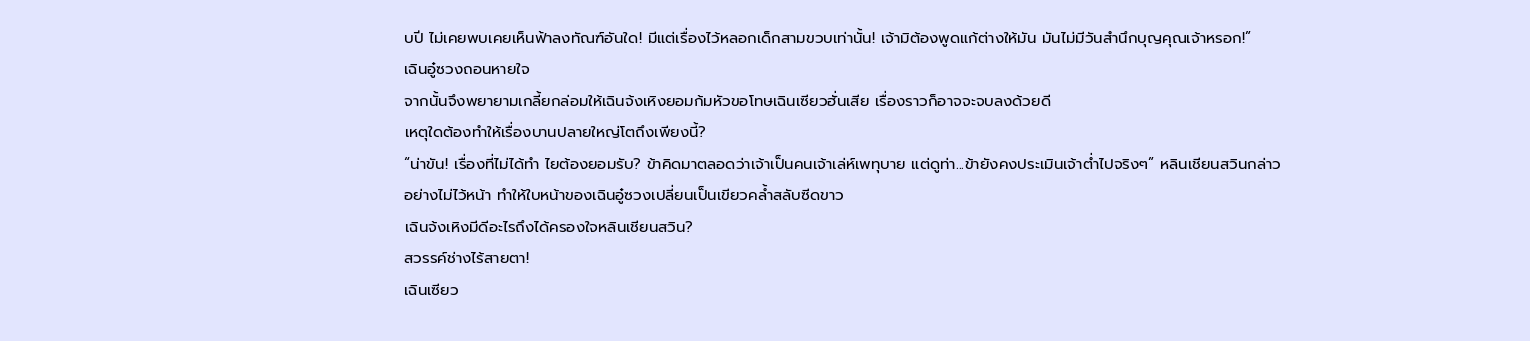บปี ไม่เคยพบเคยเห็นฟ้าลงทัณฑ์อันใด! มีแต่เรื่องไว้หลอกเด็กสามขวบเท่านั้น! เจ้ามิต้องพูดแก้ต่างให้มัน มันไม่มีวันสำนึกบุญคุณเจ้าหรอก!”
เฉินอู๋ซวงถอนหายใจ
จากนั้นจึงพยายามเกลี้ยกล่อมให้เฉินจ้งเหิงยอมก้มหัวขอโทษเฉินเซียวฮั่นเสีย เรื่องราวก็อาจจะจบลงด้วยดี
เหตุใดต้องทำให้เรื่องบานปลายใหญ่โตถึงเพียงนี้?
“น่าขัน! เรื่องที่ไม่ได้ทำ ไยต้องยอมรับ? ข้าคิดมาตลอดว่าเจ้าเป็นคนเจ้าเล่ห์เพทุบาย แต่ดูท่า...ข้ายังคงประเมินเจ้าต่ำไปจริงๆ” หลินเชียนสวินกล่าวอย่างไม่ไว้หน้า ทำให้ใบหน้าของเฉินอู๋ซวงเปลี่ยนเป็นเขียวคล้ำสลับซีดขาว
เฉินจ้งเหิงมีดีอะไรถึงได้ครองใจหลินเชียนสวิน?
สวรรค์ช่างไร้สายตา!
เฉินเซียว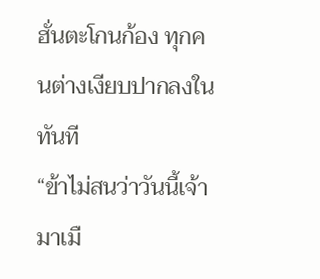ฮั่นตะโกนก้อง ทุกคนต่างเงียบปากลงในทันที
“ข้าไม่สนว่าวันนี้เจ้ามาเมื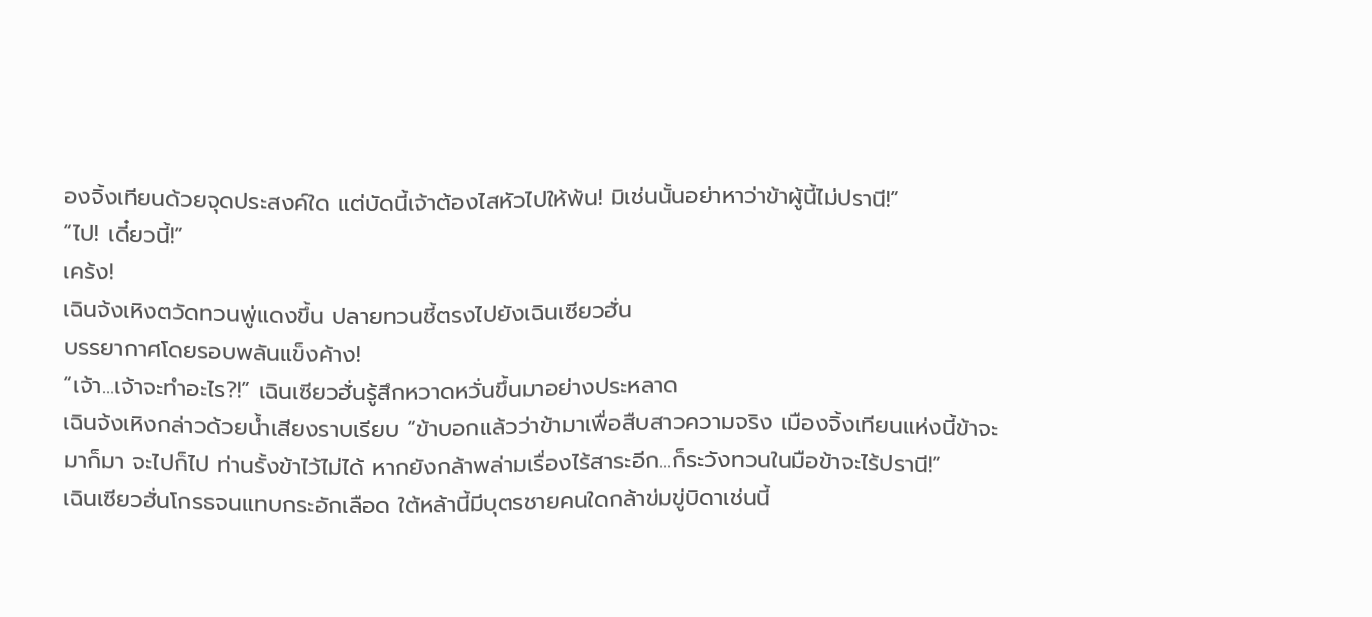องจิ้งเทียนด้วยจุดประสงค์ใด แต่บัดนี้เจ้าต้องไสหัวไปให้พ้น! มิเช่นนั้นอย่าหาว่าข้าผู้นี้ไม่ปรานี!”
“ไป! เดี๋ยวนี้!”
เคร้ง!
เฉินจ้งเหิงตวัดทวนพู่แดงขึ้น ปลายทวนชี้ตรงไปยังเฉินเซียวฮั่น
บรรยากาศโดยรอบพลันแข็งค้าง!
“เจ้า...เจ้าจะทำอะไร?!” เฉินเซียวฮั่นรู้สึกหวาดหวั่นขึ้นมาอย่างประหลาด
เฉินจ้งเหิงกล่าวด้วยน้ำเสียงราบเรียบ “ข้าบอกแล้วว่าข้ามาเพื่อสืบสาวความจริง เมืองจิ้งเทียนแห่งนี้ข้าจะมาก็มา จะไปก็ไป ท่านรั้งข้าไว้ไม่ได้ หากยังกล้าพล่ามเรื่องไร้สาระอีก...ก็ระวังทวนในมือข้าจะไร้ปรานี!”
เฉินเซียวฮั่นโกรธจนแทบกระอักเลือด ใต้หล้านี้มีบุตรชายคนใดกล้าข่มขู่บิดาเช่นนี้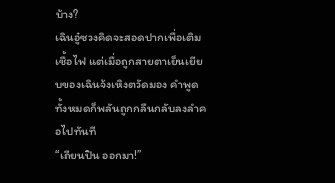บ้าง?
เฉินอู๋ซวงคิดจะสอดปากเพื่อเติมเชื้อไฟ แต่เมื่อถูกสายตาเย็นเยียบของเฉินจ้งเหิงตวัดมอง คำพูดทั้งหมดก็พลันถูกกลืนกลับลงลำคอไปทันที
“เถียนปิน ออกมา!”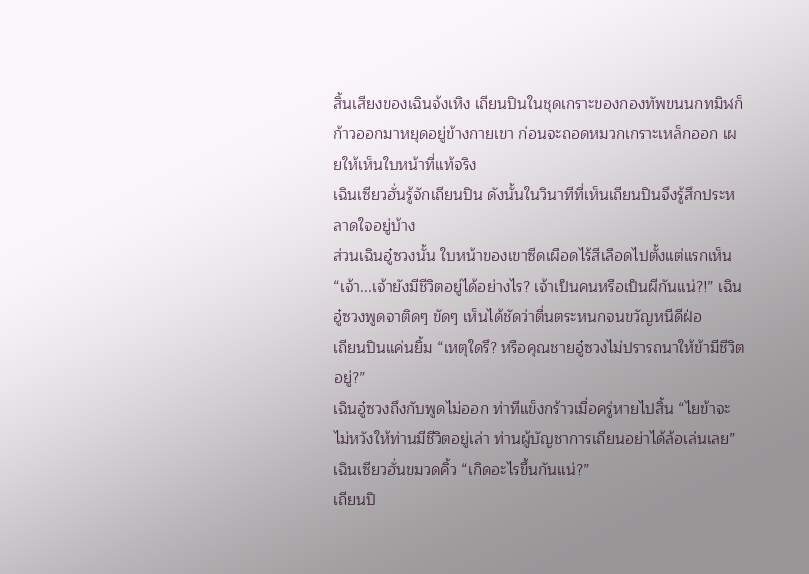สิ้นเสียงของเฉินจ้งเหิง เถียนปินในชุดเกราะของกองทัพขนนกทมิฬก็ก้าวออกมาหยุดอยู่ข้างกายเขา ก่อนจะถอดหมวกเกราะเหล็กออก เผยให้เห็นใบหน้าที่แท้จริง
เฉินเซียวฮั่นรู้จักเถียนปิน ดังนั้นในวินาทีที่เห็นเถียนปินจึงรู้สึกประหลาดใจอยู่บ้าง
ส่วนเฉินอู๋ซวงนั้น ใบหน้าของเขาซีดเผือดไร้สีเลือดไปตั้งแต่แรกเห็น
“เจ้า...เจ้ายังมีชีวิตอยู่ได้อย่างไร? เจ้าเป็นคนหรือเป็นผีกันแน่?!” เฉินอู๋ซวงพูดจาติดๆ ขัดๆ เห็นได้ชัดว่าตื่นตระหนกจนขวัญหนีดีฝ่อ
เถียนปินแค่นยิ้ม “เหตุใดรึ? หรือคุณชายอู๋ซวงไม่ปรารถนาให้ข้ามีชีวิตอยู่?”
เฉินอู๋ซวงถึงกับพูดไม่ออก ท่าทีแข็งกร้าวเมื่อครู่หายไปสิ้น “ไยข้าจะไม่หวังให้ท่านมีชีวิตอยู่เล่า ท่านผู้บัญชาการเถียนอย่าได้ล้อเล่นเลย”
เฉินเซียวฮั่นขมวดคิ้ว “เกิดอะไรขึ้นกันแน่?”
เถียนปิ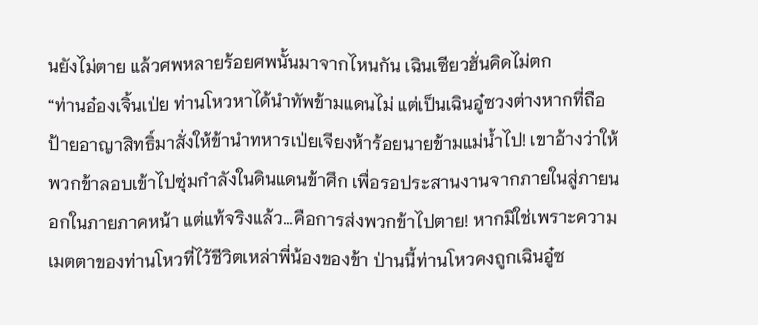นยังไม่ตาย แล้วศพหลายร้อยศพนั้นมาจากไหนกัน เฉินเซียวฮั่นคิดไม่ตก
“ท่านอ๋องเจิ้นเป่ย ท่านโหวหาได้นำทัพข้ามแดนไม่ แต่เป็นเฉินอู๋ซวงต่างหากที่ถือป้ายอาญาสิทธิ์มาสั่งให้ข้านำทหารเป่ยเจียงห้าร้อยนายข้ามแม่น้ำไป! เขาอ้างว่าให้พวกข้าลอบเข้าไปซุ่มกำลังในดินแดนข้าศึก เพื่อรอประสานงานจากภายในสู่ภายนอกในภายภาคหน้า แต่แท้จริงแล้ว...คือการส่งพวกข้าไปตาย! หากมิใช่เพราะความเมตตาของท่านโหวที่ไว้ชีวิตเหล่าพี่น้องของข้า ป่านนี้ท่านโหวคงถูกเฉินอู๋ซ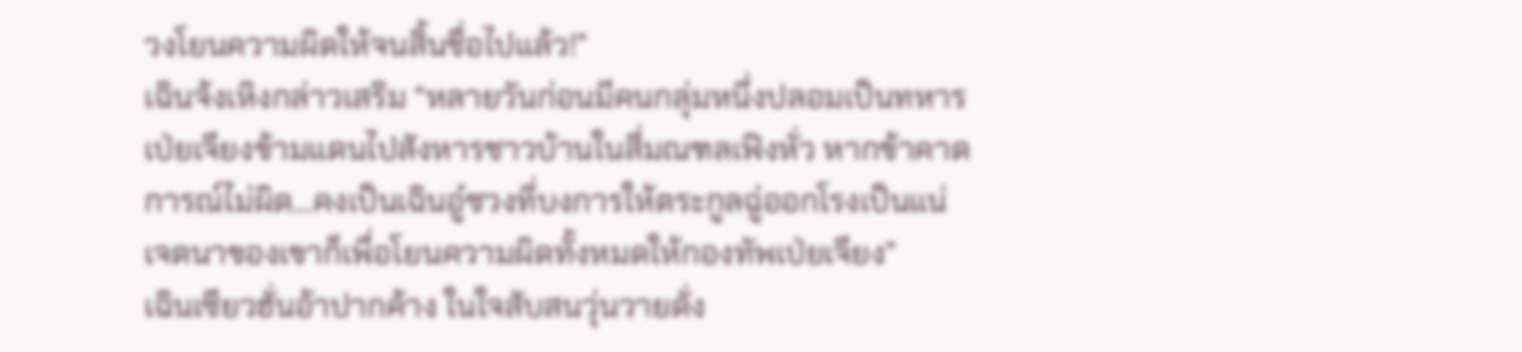วงโยนความผิดให้จนสิ้นชื่อไปแล้ว!”
เฉินจ้งเหิงกล่าวเสริม “หลายวันก่อนมีคนกลุ่มหนึ่งปลอมเป็นทหารเป่ยเจียงข้ามแดนไปสังหารชาวบ้านในสี่มณฑลเฟิงหั่ว หากข้าคาดการณ์ไม่ผิด...คงเป็นเฉินอู๋ซวงที่บงการให้ตระกูลฉู่ออกโรงเป็นแน่ เจตนาของเขาก็เพื่อโยนความผิดทั้งหมดให้กองทัพเป่ยเจียง”
เฉินเซียวฮั่นอ้าปากค้าง ในใจสับสนวุ่นวายดั่ง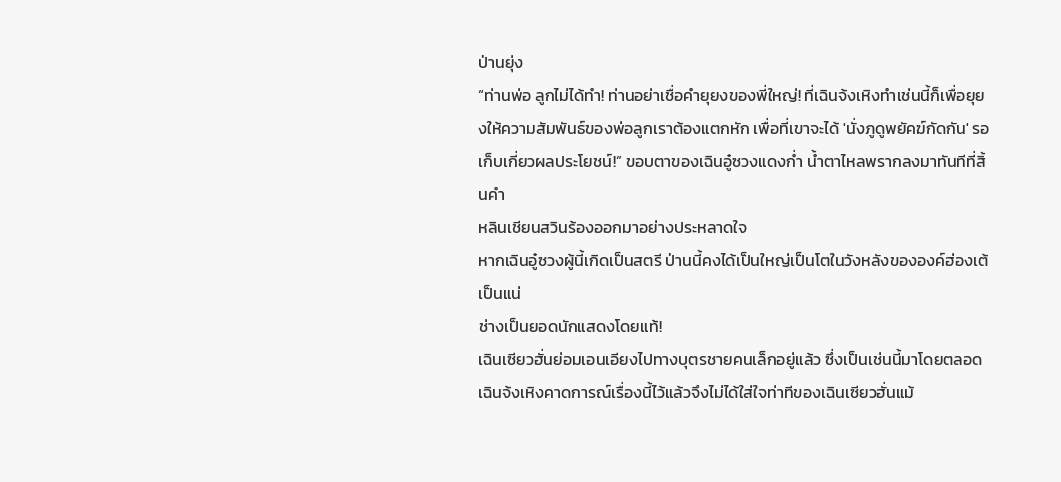ป่านยุ่ง
“ท่านพ่อ ลูกไม่ได้ทำ! ท่านอย่าเชื่อคำยุยงของพี่ใหญ่! ที่เฉินจ้งเหิงทำเช่นนี้ก็เพื่อยุยงให้ความสัมพันธ์ของพ่อลูกเราต้องแตกหัก เพื่อที่เขาจะได้ 'นั่งภูดูพยัคฆ์กัดกัน' รอเก็บเกี่ยวผลประโยชน์!” ขอบตาของเฉินอู๋ซวงแดงก่ำ น้ำตาไหลพรากลงมาทันทีที่สิ้นคำ
หลินเชียนสวินร้องออกมาอย่างประหลาดใจ
หากเฉินอู๋ซวงผู้นี้เกิดเป็นสตรี ป่านนี้คงได้เป็นใหญ่เป็นโตในวังหลังขององค์ฮ่องเต้เป็นแน่
ช่างเป็นยอดนักแสดงโดยแท้!
เฉินเซียวฮั่นย่อมเอนเอียงไปทางบุตรชายคนเล็กอยู่แล้ว ซึ่งเป็นเช่นนี้มาโดยตลอด
เฉินจ้งเหิงคาดการณ์เรื่องนี้ไว้แล้วจึงไม่ได้ใส่ใจท่าทีของเฉินเซียวฮั่นแม้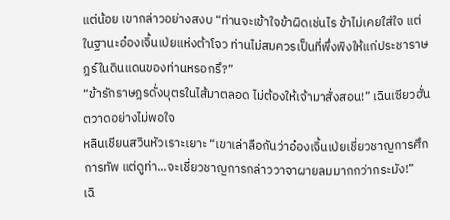แต่น้อย เขากล่าวอย่างสงบ “ท่านจะเข้าใจข้าผิดเช่นไร ข้าไม่เคยใส่ใจ แต่ในฐานะอ๋องเจิ้นเป่ยแห่งต้าโจว ท่านไม่สมควรเป็นที่พึ่งพิงให้แก่ประชาราษฎร์ในดินแดนของท่านหรอกรึ?”
“ข้ารักราษฎรดั่งบุตรในไส้มาตลอด ไม่ต้องให้เจ้ามาสั่งสอน!” เฉินเซียวฮั่นตวาดอย่างไม่พอใจ
หลินเชียนสวินหัวเราะเยาะ “เขาเล่าลือกันว่าอ๋องเจิ้นเป่ยเชี่ยวชาญการศึกการทัพ แต่ดูท่า...จะเชี่ยวชาญการกล่าววาจาผายลมมากกว่ากระมัง!”
เฉิ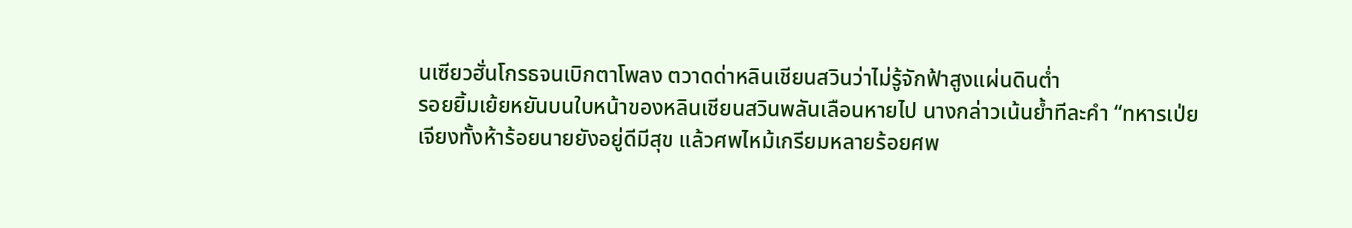นเซียวฮั่นโกรธจนเบิกตาโพลง ตวาดด่าหลินเชียนสวินว่าไม่รู้จักฟ้าสูงแผ่นดินต่ำ
รอยยิ้มเย้ยหยันบนใบหน้าของหลินเชียนสวินพลันเลือนหายไป นางกล่าวเน้นย้ำทีละคำ “ทหารเป่ยเจียงทั้งห้าร้อยนายยังอยู่ดีมีสุข แล้วศพไหม้เกรียมหลายร้อยศพ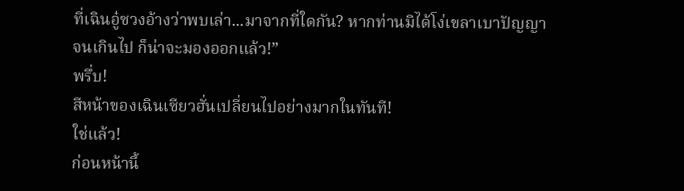ที่เฉินอู๋ซวงอ้างว่าพบเล่า...มาจากที่ใดกัน? หากท่านมิได้โง่เขลาเบาปัญญาจนเกินไป ก็น่าจะมองออกแล้ว!”
พรึ่บ!
สีหน้าของเฉินเซียวฮั่นเปลี่ยนไปอย่างมากในทันที!
ใช่แล้ว!
ก่อนหน้านี้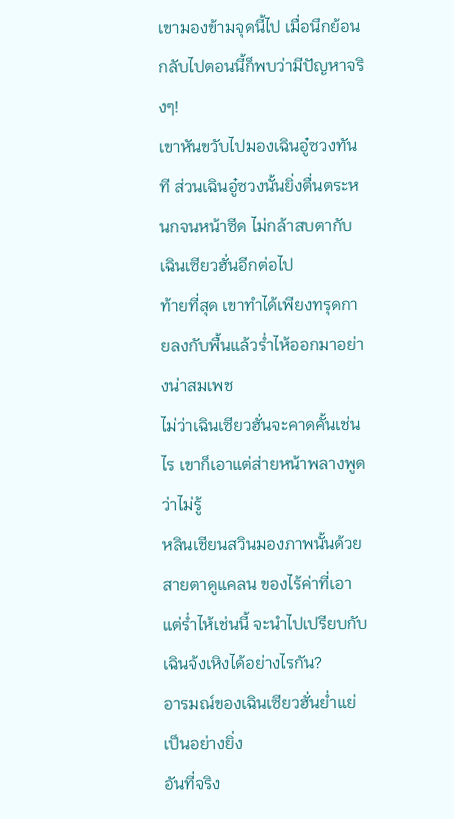เขามองข้ามจุดนี้ไป เมื่อนึกย้อนกลับไปตอนนี้ก็พบว่ามีปัญหาจริงๆ!
เขาหันขวับไปมองเฉินอู๋ซวงทันที ส่วนเฉินอู๋ซวงนั้นยิ่งตื่นตระหนกจนหน้าซีด ไม่กล้าสบตากับเฉินเซียวฮั่นอีกต่อไป
ท้ายที่สุด เขาทำได้เพียงทรุดกายลงกับพื้นแล้วร่ำไห้ออกมาอย่างน่าสมเพช
ไม่ว่าเฉินเซียวฮั่นจะคาดคั้นเช่นไร เขาก็เอาแต่ส่ายหน้าพลางพูดว่าไม่รู้
หลินเชียนสวินมองภาพนั้นด้วยสายตาดูแคลน ของไร้ค่าที่เอาแต่ร่ำไห้เช่นนี้ จะนำไปเปรียบกับเฉินจ้งเหิงได้อย่างไรกัน?
อารมณ์ของเฉินเซียวฮั่นย่ำแย่เป็นอย่างยิ่ง
อันที่จริง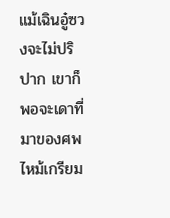แม้เฉินอู๋ซวงจะไม่ปริปาก เขาก็พอจะเดาที่มาของศพไหม้เกรียม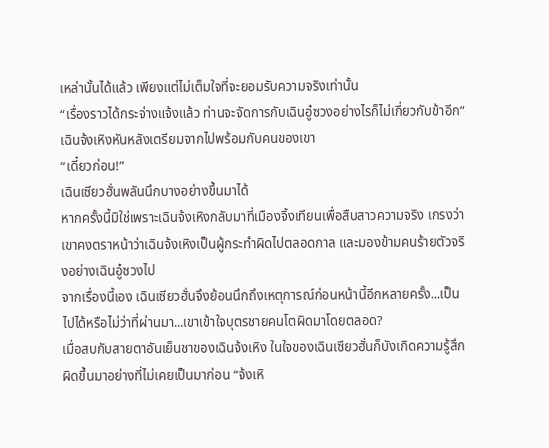เหล่านั้นได้แล้ว เพียงแต่ไม่เต็มใจที่จะยอมรับความจริงเท่านั้น
“เรื่องราวได้กระจ่างแจ้งแล้ว ท่านจะจัดการกับเฉินอู๋ซวงอย่างไรก็ไม่เกี่ยวกับข้าอีก” เฉินจ้งเหิงหันหลังเตรียมจากไปพร้อมกับคนของเขา
“เดี๋ยวก่อน!”
เฉินเซียวฮั่นพลันนึกบางอย่างขึ้นมาได้
หากครั้งนี้มิใช่เพราะเฉินจ้งเหิงกลับมาที่เมืองจิ้งเทียนเพื่อสืบสาวความจริง เกรงว่าเขาคงตราหน้าว่าเฉินจ้งเหิงเป็นผู้กระทำผิดไปตลอดกาล และมองข้ามคนร้ายตัวจริงอย่างเฉินอู๋ซวงไป
จากเรื่องนี้เอง เฉินเซียวฮั่นจึงย้อนนึกถึงเหตุการณ์ก่อนหน้านี้อีกหลายครั้ง...เป็นไปได้หรือไม่ว่าที่ผ่านมา...เขาเข้าใจบุตรชายคนโตผิดมาโดยตลอด?
เมื่อสบกับสายตาอันเย็นชาของเฉินจ้งเหิง ในใจของเฉินเซียวฮั่นก็บังเกิดความรู้สึกผิดขึ้นมาอย่างที่ไม่เคยเป็นมาก่อน “จ้งเหิ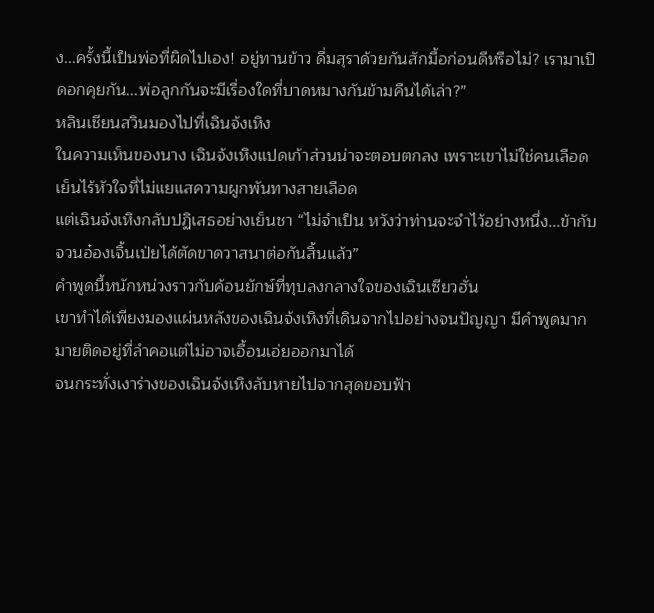ง...ครั้งนี้เป็นพ่อที่ผิดไปเอง! อยู่ทานข้าว ดื่มสุราด้วยกันสักมื้อก่อนดีหรือไม่? เรามาเปิดอกคุยกัน...พ่อลูกกันจะมีเรื่องใดที่บาดหมางกันข้ามคืนได้เล่า?”
หลินเชียนสวินมองไปที่เฉินจ้งเหิง
ในความเห็นของนาง เฉินจ้งเหิงแปดเก้าส่วนน่าจะตอบตกลง เพราะเขาไม่ใช่คนเลือดเย็นไร้หัวใจที่ไม่แยแสความผูกพันทางสายเลือด
แต่เฉินจ้งเหิงกลับปฏิเสธอย่างเย็นชา “ไม่จำเป็น หวังว่าท่านจะจำไว้อย่างหนึ่ง...ข้ากับจวนอ๋องเจิ้นเป่ยได้ตัดขาดวาสนาต่อกันสิ้นแล้ว”
คำพูดนี้หนักหน่วงราวกับค้อนยักษ์ที่ทุบลงกลางใจของเฉินเซียวฮั่น
เขาทำได้เพียงมองแผ่นหลังของเฉินจ้งเหิงที่เดินจากไปอย่างจนปัญญา มีคำพูดมากมายติดอยู่ที่ลำคอแต่ไม่อาจเอื้อนเอ่ยออกมาได้
จนกระทั่งเงาร่างของเฉินจ้งเหิงลับหายไปจากสุดขอบฟ้า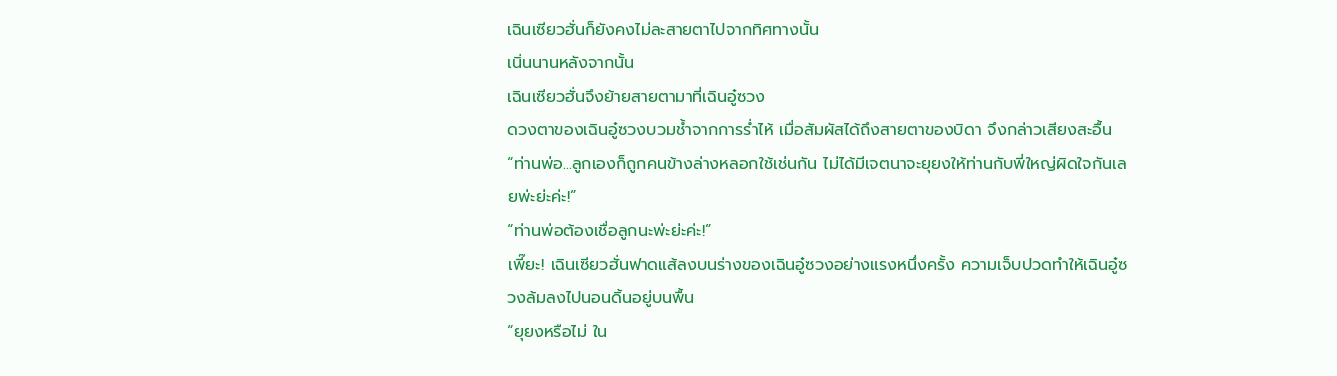เฉินเซียวฮั่นก็ยังคงไม่ละสายตาไปจากทิศทางนั้น
เนิ่นนานหลังจากนั้น
เฉินเซียวฮั่นจึงย้ายสายตามาที่เฉินอู๋ซวง
ดวงตาของเฉินอู๋ซวงบวมช้ำจากการร่ำไห้ เมื่อสัมผัสได้ถึงสายตาของบิดา จึงกล่าวเสียงสะอื้น “ท่านพ่อ...ลูกเองก็ถูกคนข้างล่างหลอกใช้เช่นกัน ไม่ได้มีเจตนาจะยุยงให้ท่านกับพี่ใหญ่ผิดใจกันเลยพ่ะย่ะค่ะ!”
“ท่านพ่อต้องเชื่อลูกนะพ่ะย่ะค่ะ!”
เพี๊ยะ! เฉินเซียวฮั่นฟาดแส้ลงบนร่างของเฉินอู๋ซวงอย่างแรงหนึ่งครั้ง ความเจ็บปวดทำให้เฉินอู๋ซวงล้มลงไปนอนดิ้นอยู่บนพื้น
“ยุยงหรือไม่ ใน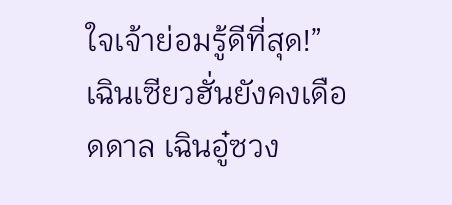ใจเจ้าย่อมรู้ดีที่สุด!” เฉินเซียวฮั่นยังคงเดือดดาล เฉินอู๋ซวง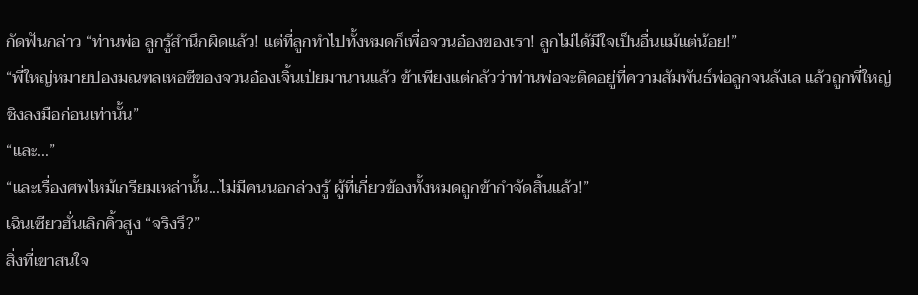กัดฟันกล่าว “ท่านพ่อ ลูกรู้สำนึกผิดแล้ว! แต่ที่ลูกทำไปทั้งหมดก็เพื่อจวนอ๋องของเรา! ลูกไม่ได้มีใจเป็นอื่นแม้แต่น้อย!”
“พี่ใหญ่หมายปองมณฑลเหอซีของจวนอ๋องเจิ้นเป่ยมานานแล้ว ข้าเพียงแต่กลัวว่าท่านพ่อจะติดอยู่ที่ความสัมพันธ์พ่อลูกจนลังเล แล้วถูกพี่ใหญ่ชิงลงมือก่อนเท่านั้น”
“และ...”
“และเรื่องศพไหม้เกรียมเหล่านั้น...ไม่มีคนนอกล่วงรู้ ผู้ที่เกี่ยวข้องทั้งหมดถูกข้ากำจัดสิ้นแล้ว!”
เฉินเซียวฮั่นเลิกคิ้วสูง “จริงรึ?”
สิ่งที่เขาสนใจ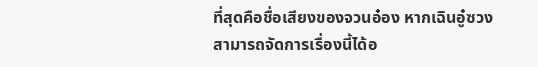ที่สุดคือชื่อเสียงของจวนอ๋อง หากเฉินอู๋ซวงสามารถจัดการเรื่องนี้ได้อ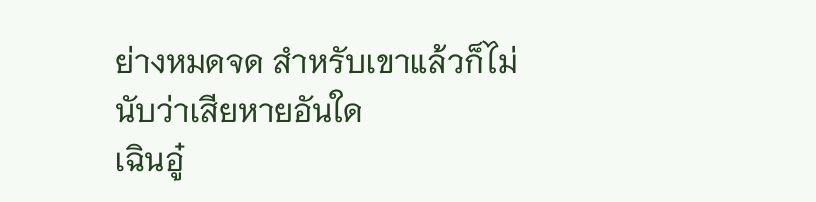ย่างหมดจด สำหรับเขาแล้วก็ไม่นับว่าเสียหายอันใด
เฉินอู๋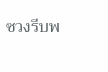ซวงรีบพ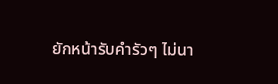ยักหน้ารับคำรัวๆ ไม่นา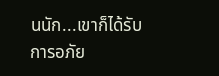นนัก...เขาก็ได้รับการอภัย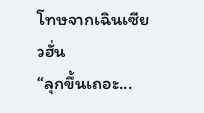โทษจากเฉินเซียวฮั่น
“ลุกขึ้นเถอะ...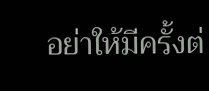อย่าให้มีครั้งต่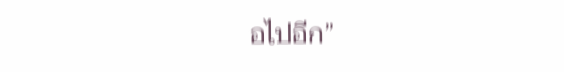อไปอีก”